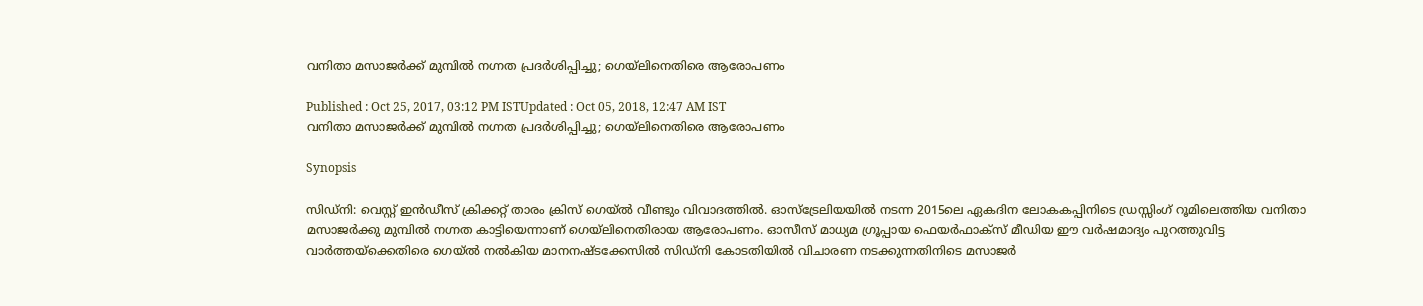വനിതാ മസാജര്‍ക്ക് മുമ്പില്‍ നഗ്നത പ്രദര്‍ശിപ്പിച്ചു; ഗെയ്‌ലിനെതിരെ ആരോപണം

Published : Oct 25, 2017, 03:12 PM ISTUpdated : Oct 05, 2018, 12:47 AM IST
വനിതാ മസാജര്‍ക്ക് മുമ്പില്‍ നഗ്നത പ്രദര്‍ശിപ്പിച്ചു; ഗെയ്‌ലിനെതിരെ ആരോപണം

Synopsis

സിഡ്നി: വെസ്റ്റ് ഇന്‍ഡീസ് ക്രിക്കറ്റ് താരം ക്രിസ് ഗെയ്‌ല്‍ വീണ്ടും വിവാദത്തില്‍. ഓസ്ട്രേലിയയില്‍ നടന്ന 2015ലെ ഏകദിന ലോകകപ്പിനിടെ ഡ്രസ്സിംഗ് റൂമിലെത്തിയ വനിതാ മസാജര്‍ക്കു മുമ്പില്‍ നഗ്നത കാട്ടിയെന്നാണ് ഗെയ്‌ലിനെതിരായ ആരോപണം. ഓസീസ് മാധ്യമ ഗ്രൂപ്പായ ഫെയര്‍ഫാക്സ് മീഡിയ ഈ വര്‍ഷമാദ്യം പുറത്തുവിട്ട വാര്‍ത്തയ്ക്കെതിരെ ഗെയ്ല്‍ നല്‍കിയ മാനനഷ്ടക്കേസില്‍ സിഡ്നി കോടതിയില്‍ വിചാരണ നടക്കുന്നതിനിടെ മസാജര്‍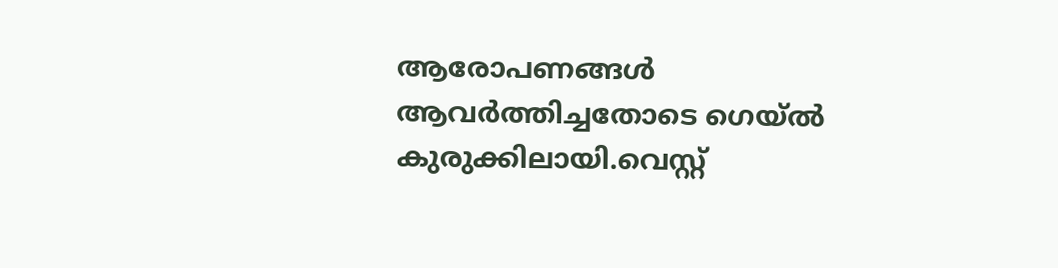ആരോപണങ്ങള്‍ ആവര്‍ത്തിച്ചതോടെ ഗെയ്ല്‍ കുരുക്കിലായി.വെസ്റ്റ്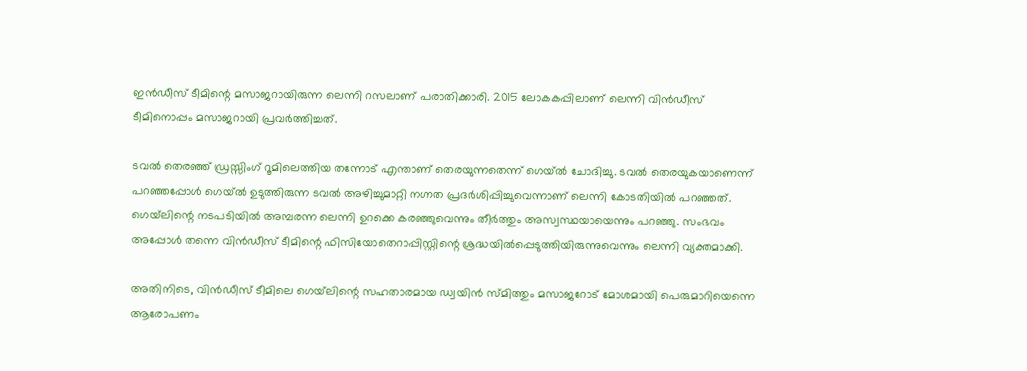ഇന്‍ഡീസ് ടീമിന്റെ മസാജറായിരുന്ന ലെന്നി റസലാണ് പരാതിക്കാരി. 2015 ലോകകപ്പിലാണ് ലെന്നി വിന്‍ഡീസ് ടീമിനൊപ്പം മസാജറായി പ്രവര്‍ത്തിച്ചത്.

ടവല്‍ തെരഞ്ഞ് ഡ്രസ്സിംഗ് റൂമിലെത്തിയ തന്നോട് എന്താണ് തെരയുന്നതെന്ന് ഗെയ്‌ല്‍ ചോദിച്ചു. ടവല്‍ തെരയുകയാണെന്ന് പറഞ്ഞപ്പോള്‍ ഗെയ്‌ല്‍ ഉടുത്തിരുന്ന ടവല്‍ അഴിച്ചുമാറ്റി നഗ്നത പ്രദര്‍ശിപ്പിച്ചുവെന്നാണ് ലെന്നി കോടതിയില്‍ പറഞ്ഞത്. ഗെയ്‌ലിന്റെ നടപടിയില്‍ അമ്പരന്ന ലെന്നി ഉറക്കെ കരഞ്ഞുവെന്നും തീര്‍ത്തും അസ്വസ്ഥയായെന്നും പറഞ്ഞു. സംഭവം അപ്പോള്‍ തന്നെ വിന്‍ഡീസ് ടീമിന്റെ ഫിസിയോതെറാപ്പിസ്റ്റിന്റെ ശ്രദ്ധയില്‍പ്പെടുത്തിയിരുന്നുവെന്നും ലെന്നി വ്യക്തമാക്കി.

അതിനിടെ, വിന്‍ഡീസ് ടീമിലെ ഗെയ്‌ലിന്റെ സഹതാരമായ ഡ്വയിന്‍ സ്മിത്തും മസാജറോട് മോശമായി പെരുമാറിയെന്നെ ആരോപണം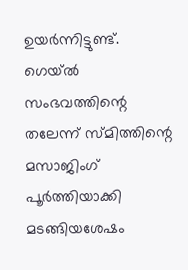ഉയര്‍ന്നിട്ടുണ്ട്. ഗെയ്ല്‍ സംഭവത്തിന്റെ തലേന്ന് സ്മിത്തിന്റെ മസാജിംഗ് പൂര്‍ത്തിയാക്കി മടങ്ങിയശേഷം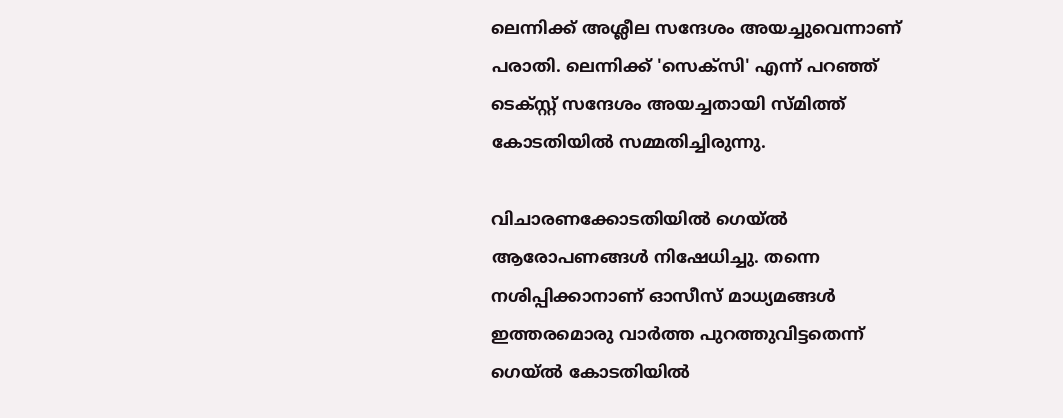ലെന്നിക്ക് അശ്ലീല സന്ദേശം അയച്ചുവെന്നാണ് പരാതി. ലെന്നിക്ക് 'സെക്സി' എന്ന് പറഞ്ഞ് ടെക്സ്റ്റ് സന്ദേശം അയച്ചതായി സ്മിത്ത് കോടതിയില്‍ സമ്മതിച്ചിരുന്നു.

വിചാരണക്കോടതിയില്‍ ഗെയ്‌ല്‍ ആരോപണങ്ങള്‍ നിഷേധിച്ചു. തന്നെ നശിപ്പിക്കാനാണ് ഓസീസ് മാധ്യമങ്ങള്‍ ഇത്തരമൊരു വാര്‍ത്ത പുറത്തുവിട്ടതെന്ന് ഗെയ്‌ല്‍ കോടതിയില്‍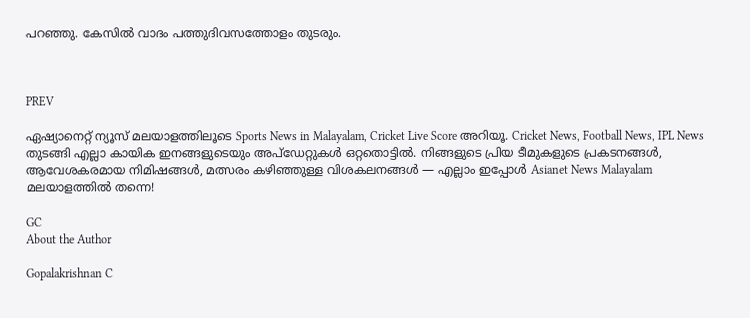പറഞ്ഞു. കേസില്‍ വാദം പത്തുദിവസത്തോളം തുടരും.



PREV

ഏഷ്യാനെറ്റ് ന്യൂസ് മലയാളത്തിലൂടെ Sports News in Malayalam, Cricket Live Score അറിയൂ. Cricket News, Football News, IPL News തുടങ്ങി എല്ലാ കായിക ഇനങ്ങളുടെയും അപ്‌ഡേറ്റുകൾ ഒറ്റതൊട്ടിൽ. നിങ്ങളുടെ പ്രിയ ടീമുകളുടെ പ്രകടനങ്ങൾ, ആവേശകരമായ നിമിഷങ്ങൾ, മത്സരം കഴിഞ്ഞുള്ള വിശകലനങ്ങൾ — എല്ലാം ഇപ്പോൾ Asianet News Malayalam മലയാളത്തിൽ തന്നെ!

GC
About the Author

Gopalakrishnan C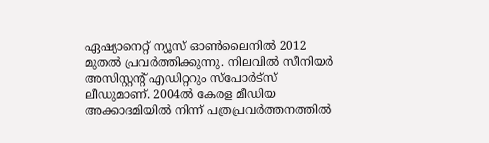ഏഷ്യാനെറ്റ് ന്യൂസ് ഓണ്‍ലൈനില്‍ 2012 മുതല്‍ പ്രവര്‍ത്തിക്കുന്നു. നിലവില്‍ സീനിയര്‍ അസിസ്റ്റന്‍റ് എഡിറ്ററും സ്പോർട്സ് ലീഡുമാണ്. 2004ൽ കേരള മീഡിയ അക്കാദമിയില്‍ നിന്ന് പത്രപ്രവര്‍ത്തനത്തില്‍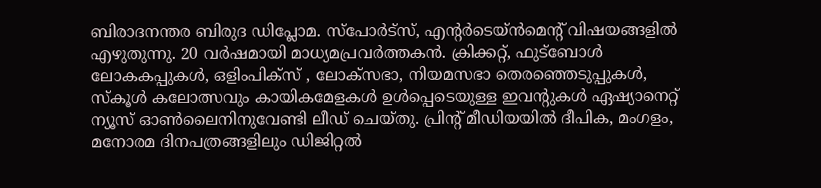ബിരാദനന്തര ബിരുദ ഡിപ്ലോമ. സ്പോര്‍ട്സ്, എന്‍റര്‍ടെയ്ൻമെന്‍റ് വിഷയങ്ങളില്‍ എഴുതുന്നു. 20 വര്‍ഷമായി മാധ്യമപ്രവര്‍ത്തകൻ. ക്രിക്കറ്റ്, ഫുട്ബോള്‍ ലോകകപ്പുകൾ, ഒളിംപിക്സ് , ലോക്സഭാ, നിയമസഭാ തെരഞ്ഞെടുപ്പുകള്‍, സ്കൂള്‍ കലോത്സവും കായികമേളകള്‍ ഉള്‍പ്പെടെയുള്ള ഇവന്‍റുകള്‍ ഏഷ്യാനെറ്റ് ന്യൂസ് ഓണ്‍ലൈനിനുവേണ്ടി ലീഡ് ചെയ്തു. പ്രിന്‍റ് മീഡിയയില്‍ ദീപിക, മംഗളം, മനോരമ ദിനപത്രങ്ങളിലും ഡിജിറ്റൽ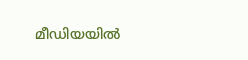മീഡിയയില്‍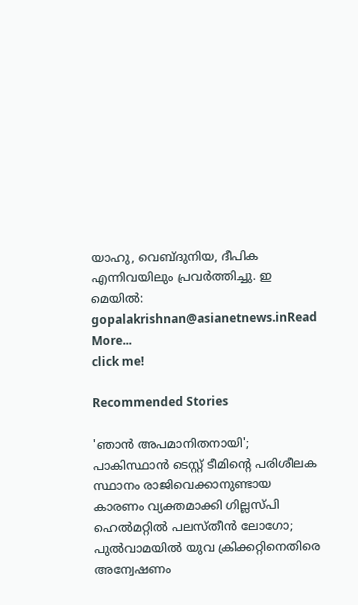യാഹു, വെബ്ദുനിയ, ദീപിക എന്നിവയിലും പ്രവര്‍ത്തിച്ചു. ഇ മെയില്‍: gopalakrishnan@asianetnews.inRead More...
click me!

Recommended Stories

'ഞാന്‍ അപമാനിതനായി'; പാകിസ്ഥാന്‍ ടെസ്റ്റ് ടീമിന്റെ പരിശീലക സ്ഥാനം രാജിവെക്കാനുണ്ടായ കാരണം വ്യക്തമാക്കി ഗില്ലസ്പി
ഹെല്‍മറ്റില്‍ പലസ്തീന്‍ ലോഗോ; പുല്‍വാമയില്‍ യുവ ക്രിക്കറ്റിനെതിരെ അന്വേഷണം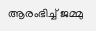ആരംഭിച്ച് ജമ്മു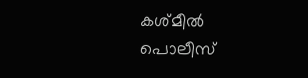കശ്മീല്‍ പൊലീസ്